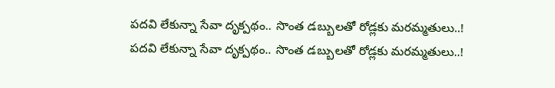పదవి లేకున్నా సేవా దృక్పథం.. సొంత డబ్బులతో రోడ్లకు మరమ్మతులు..!
పదవి లేకున్నా సేవా దృక్పథం.. సొంత డబ్బులతో రోడ్లకు మరమ్మతులు..!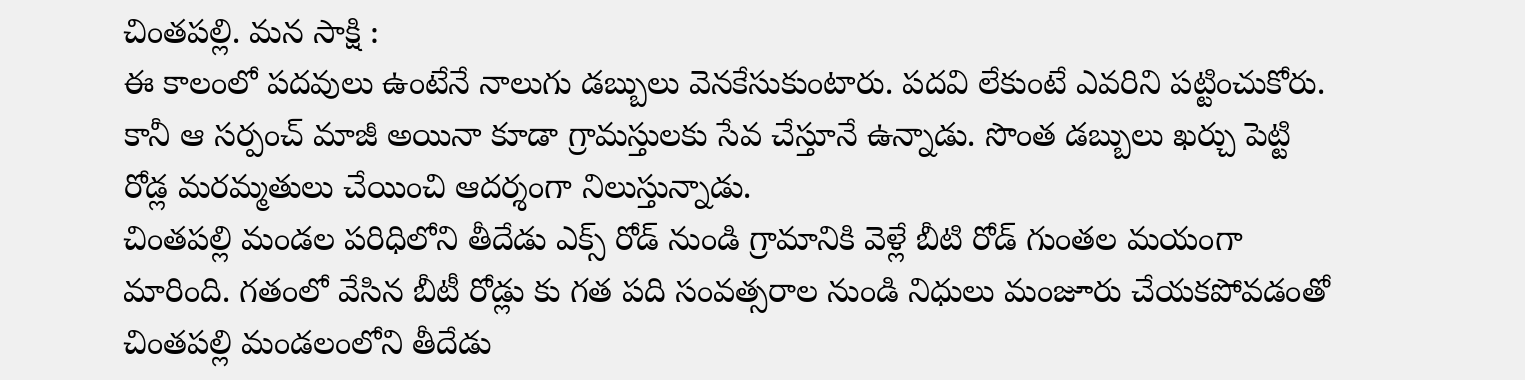చింతపల్లి. మన సాక్షి :
ఈ కాలంలో పదవులు ఉంటేనే నాలుగు డబ్బులు వెనకేసుకుంటారు. పదవి లేకుంటే ఎవరిని పట్టించుకోరు. కానీ ఆ సర్పంచ్ మాజీ అయినా కూడా గ్రామస్తులకు సేవ చేస్తూనే ఉన్నాడు. సొంత డబ్బులు ఖర్చు పెట్టి రోడ్ల మరమ్మతులు చేయించి ఆదర్శంగా నిలుస్తున్నాడు.
చింతపల్లి మండల పరిధిలోని తీదేడు ఎక్స్ రోడ్ నుండి గ్రామానికి వెళ్లే బీటి రోడ్ గుంతల మయంగా మారింది. గతంలో వేసిన బీటీ రోడ్లు కు గత పది సంవత్సరాల నుండి నిధులు మంజూరు చేయకపోవడంతో చింతపల్లి మండలంలోని తీదేడు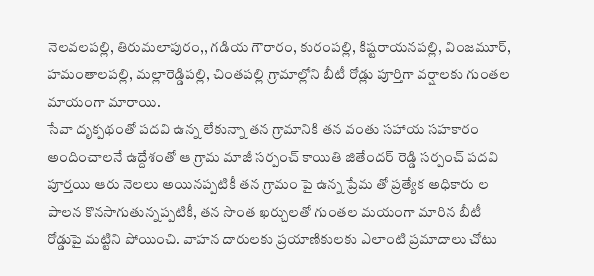నెలవలపల్లి, తిరుమలాపురం,, గడియ గౌరారం, కురంపల్లి, కిష్టరాయనపల్లి, వింజమూర్, హమంతాలపల్లి, మల్లారెడ్డిపల్లి, చింతపల్లి గ్రామాల్లోని బీటీ రోడ్లు పూర్తిగా వర్షాలకు గుంతల మాయంగా మారాయి.
సేవా దృక్పథంతో పదవి ఉన్న లేకున్నా తన గ్రామానికి తన వంతు సహాయ సహకారం అందించాలనే ఉద్దేశంతో ఆ గ్రామ మాజీ సర్పంచ్ కాయితి జితేందర్ రెడ్డి సర్పంచ్ పదవి పూర్తయి ఆరు నెలలు అయినప్పటికీ తన గ్రామం పై ఉన్న ప్రేమ తో ప్రత్యేక అధికారు ల పాలన కొనసాగుతున్నప్పటికీ, తన సొంత ఖర్చులతో గుంతల మయంగా మారిన బీటీ రోడ్డుపై మట్టిని పోయించి. వాహన దారులకు ప్రయాణికులకు ఎలాంటి ప్రమాదాలు చోటు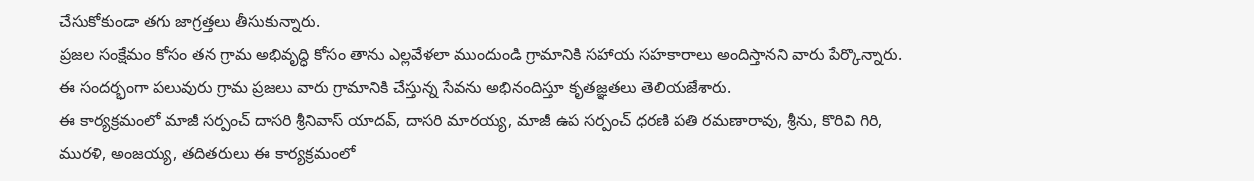చేసుకోకుండా తగు జాగ్రత్తలు తీసుకున్నారు.
ప్రజల సంక్షేమం కోసం తన గ్రామ అభివృద్ధి కోసం తాను ఎల్లవేళలా ముందుండి గ్రామానికి సహాయ సహకారాలు అందిస్తానని వారు పేర్కొన్నారు. ఈ సందర్భంగా పలువురు గ్రామ ప్రజలు వారు గ్రామానికి చేస్తున్న సేవను అభినందిస్తూ కృతజ్ఞతలు తెలియజేశారు.
ఈ కార్యక్రమంలో మాజీ సర్పంచ్ దాసరి శ్రీనివాస్ యాదవ్, దాసరి మారయ్య, మాజీ ఉప సర్పంచ్ ధరణి పతి రమణారావు, శ్రీను, కొరివి గిరి, మురళి, అంజయ్య, తదితరులు ఈ కార్యక్రమంలో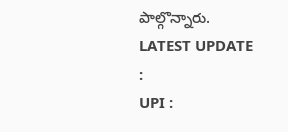పాల్గొన్నారు.
LATEST UPDATE :
UPI :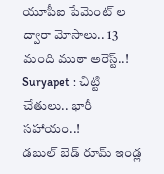యూపీఐ పేమెంట్ ల ద్వారా మోసాలు.. 13 మంది ముఠా అరెస్ట్..!
Suryapet : చిట్టి చేతులు.. భారీ సహాయం..!
డబుల్ బెడ్ రూమ్ ఇండ్ల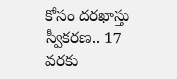కోసం దరఖాస్తు స్వీకరణ.. 17 వరకు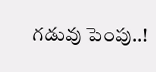గడువు పెంపు..!